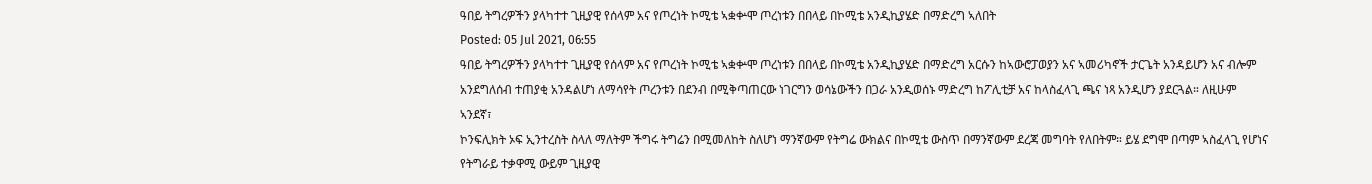ዓበይ ትግረዎችን ያላካተተ ጊዚያዊ የሰላም አና የጦረነት ኮሚቴ ኣቋቍሞ ጦረነቱን በበላይ በኮሚቴ አንዲኪያሄድ በማድረግ ኣለበት
Posted: 05 Jul 2021, 06:55
ዓበይ ትግረዎችን ያላካተተ ጊዚያዊ የሰላም አና የጦረነት ኮሚቴ ኣቋቍሞ ጦረነቱን በበላይ በኮሚቴ አንዲኪያሄድ በማድረግ አርሱን ከኣውሮፓወያን አና ኣመሪካኖች ታርጌት አንዳይሆን አና ብሎም አንደግለሰብ ተጠያቂ አንዳልሆነ ለማሳየት ጦረንቱን በደንብ በሚቅጣጠርው ነገርግን ወሳኔውችን በጋራ አንዲወሰኑ ማድረግ ከፖሊቲቻ አና ከላስፈላጊ ጫና ነጻ አንዲሆን ያደርጓል። ለዚሁም
ኣንደኛ፣
ኮንፍሊክት ኦፍ ኢንተረስት ስላለ ማለትም ችግሩ ትግሬን በሚመለከት ስለሆነ ማንኛውም የትግሬ ውክልና በኮሚቴ ውስጥ በማንኛውም ደረጃ መግባት የለበትም። ይሄ ደግሞ በጣም ኣስፈላጊ የሆነና የትግራይ ተቃዋሚ ውይም ጊዚያዊ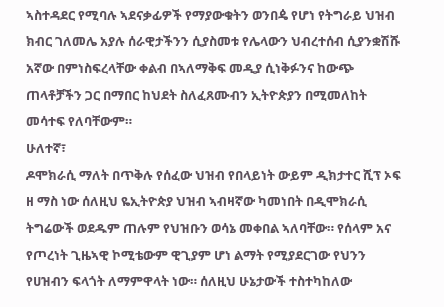ኣስተዳደር የሚባሉ ኣደናቃፊዎች የማያውቁትን ወንበዼ የሆነ የትግራይ ህዝብ ክብር ገለመሌ አያሉ ሰራዊታችንን ሲያስመቱ የሌላውን ህብረተሰብ ሲያንቋሽሹ አኛው በምነስፍረላቸው ቀልብ በኣለማቅፍ መዲያ ሲነቅፉንና ከውጭ ጠላቶቻችን ጋር በማበር ከህደት ስለፈጸሙብን ኢትዮጵያን በሚመለከት መሳተፍ የለባቸውም።
ሁለተኛ፣
ዶሞክራሲ ማለት በጥቅሉ የሰፈው ህዝብ የበላይነት ውይም ዲክታተር ሺፕ ኦፍ ዘ ማስ ነው ሰለዚህ ዬኢትዮጵያ ህዝብ ኣብዛኛው ካመነበት በዲሞክራሲ ትግሬውች ወደዱም ጠሉም የህዝቡን ወሳኔ መቀበል ኣለባቸው። የሰላም አና የጦረነት ጊዜኣዊ ኮሚቴውም ዊጊያም ሆነ ልማት የሚያደርገው የህንን የሀዝብን ፍላጎት ለማምዋላት ነው። ሰለዚህ ሁኔታውች ተስተካከለው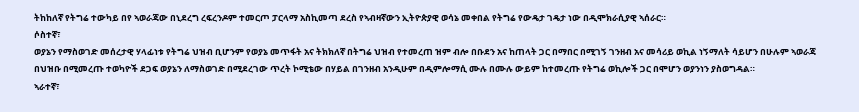ትከከለኛ የትግሬ ተውካይ በየ ኣወራጃው በኒደረግ ረፍረንዶም ተመርጦ ፓርላማ አስኪመጣ ደረስ የኣብዛኛውን ኢትዮጵያዊ ወሳኔ መቀበል የትግሬ የውዴታ ገዴታ ነው በዲሞክራሲያዊ ኣሰራር።
ሶስተኛ፣
ወያኔን የማስወገድ መሰረታዊ ሃላፊነቱ የትግሬ ህዝብ ቢሆንም የወያኔ መጥፋት አና ትክክለኛ በትግሬ ህዝብ የተመረጠ ዝም ብሎ በቡደን አና ከጠላት ጋር በማበር በሚገኝ ገንዘብ አና መሳሪይ ወኪል ነኝማለት ሳይሆን በሁሉም ኣወራጃ በህዝቡ በሚመረጡ ተወካዮች ደጋፍ ወያኔን ለማስወገድ በሚደረገው ጥረት ኮሚቴው በሃይል በገንዘብ አንዲሁም በዲምሎማሲ ሙሉ በሙሉ ውይም ከተመረጡ የትግሬ ወኪሎች ጋር በሞሆን ወያንነን ያስወግዳል።
ኣራተኛ፣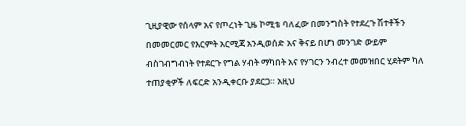ጊዚያዊው የሰላም አና የጦረነት ጊዜ ኮሚቴ ባለፈው በመንግስት የተደረጉ ሽተቶችን በመመርመር የእርምት አርሚጃ አንዲወሰድ አና ቅናይ በሆነ መንገድ ውይም ብስገብግብነት የተደርጉ የግል ሃብት ማካበት አና የሃገርን ንብረተ መመዝበር ሂደትም ካለ ተጠያቂዎች ለፍርድ አንዲቀርቡ ያደርጋ። አዚህ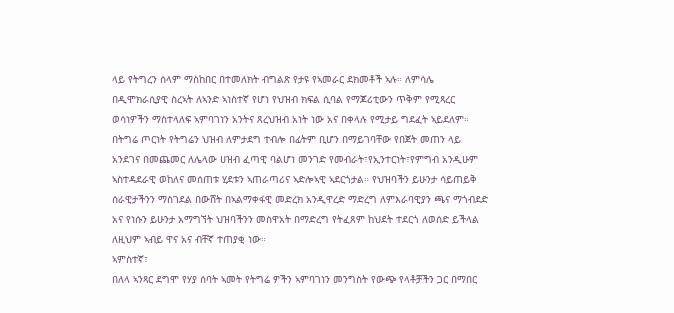ላይ የትግረን ሰላም ማስከበር በተመለክት ብግልጽ የታዩ የኣመራር ደክመቶች ኣሉ። ለምሳሌ በዲሞክራሲያዊ ስረኣት ለኣንድ ኣነስተኛ የሆነ የህዝብ ክፍል ሲባል የማጆሪቲውን ጥቅም የሚጻረር ወሳነዎችን ማስተላለፍ ኣምባገነን አንትና ጸረህዝብ አነት ነው አና በቀላሉ የሚታይ ግደፈት ኣይደለም። በትግሬ ጦርነት የትግሬን ህዝብ ለምታደግ ተብሎ በፊትም ቢሆን በማይገባቸው የበጀት መጠን ላይ አንደገና በመጨመር ለሌላው ሀዝብ ፈጣዊ ባልሆነ መንገድ የመብራት፣የኢንተርነት፣የምግብ አንዲሁም ኣስተዳደራዊ ወከለና መሰጠቱ ሂደቱን ኣጠራጣሪና ኣድሎኣዊ ኣደርጎታል። የህዝባችን ይሁንታ ሳይጠይቅ ሰራዊታችንን ማስገደል በውሸት በኣልማቀፋዊ መድረክ አንዲዋረድ ማድረግ ለምእራባዊያን ጫና ማጎብደድ አና የነሱን ይሁንታ አማግኘት ህዝባችንን መስዋአት በማድረግ የትፈጸም ከህደት ተደርጎ ለወሰድ ይችላል ለዚህም ኣብይ ዋና አና ብቸኛ ተጠያቂ ነው።
ኣምስተኛ፣
በለላ ኣንጻር ደግሞ የሃያ ሰባት ኣመት የትግሬ ዎችን ኣምባገነን መንግስት የውጭ የላቶቻችን ጋር በማበር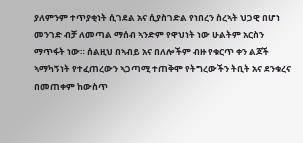ያለምንም ተጥያቂነት ሲገደል አና ሲያስገድል የነበረን ስረኣት ህጋዊ በሆነ መንገድ ብቻ ለመጣል ማሰብ ኣንድም የዋህነት ነው ሁልትም አርስን ማጥፋት ነው። ሰልዚህ በኣብይ አና በለሎችም ብዙ የቁርጥ ቀን ልጆች ኣማካኝነት የተፈጠረውን ኣጋጣሚ ተጠቅሞ የትግረውችን ትቢት አና ደንቁረና በመጠቀም ከውስጥ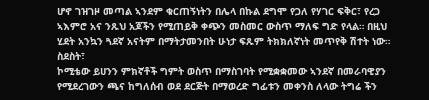ሆኖ ገዝገዞ መጣል ኣንደም ቁርጠኝነትን በሌላ በኩል ደግሞ የጋለ የሃገር ፍቅር፣ የረጋ ኣእምሮ አና ንጹህ አጆችን የሚጠይቅ ቀጭን መስመር ውስጥ ማለፍ ግድ የላል። በዚህ ሂደት አንኳን ጓደኛ አናትም በማትታመንበት ሁነታ ፍጹም ትክክለኛነት መጥየቅ ሽተት ነው።
ስደስት፣
ኮሚቴው ይሀንን ምክኛቶች ግምት ወስጥ በማስገባት የሚቋቋመው ኣንደኛ በመራባዊያን የሚደረገውን ጫና ከግለሰብ ወደ ደርጅት በማወረድ ግፊቱን መቀንስ ለላው ትግሬ ችን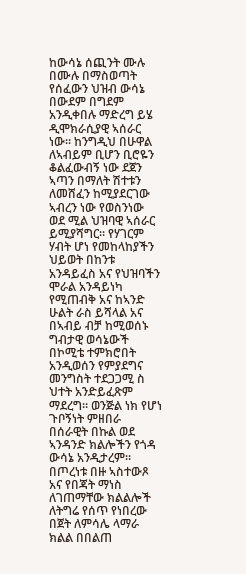ከውሳኔ ሰጪንት ሙሉ በሙሉ በማስወጣት የሰፈውን ህዝብ ውሳኔ በውደም በግደም አንዲቀበሉ ማድረግ ይሄ ዲሞክራሲያዊ ኣሰራር ነው። ከንግዲህ በሁዋል ለኣብይም ቢሆን ቢሮዬን ቆልፈውብኝ ነው ደጀን ኣጣን በማለት ሽተቱን ለመሸፈን ከሚያደርገው ኣብረን ነው የወስንነው ወደ ሚል ህዝባዊ ኣሰራር ይሚያሻግር። የሃገርም ሃብት ሆነ የመከላከያችን ህይወት በከንቱ አንዳይፈስ አና የህዝባችን ሞራል አንዳይነካ የሚጠብቅ አና ከኣንድ ሁልት ራስ ይሻላል አና በኣብይ ብቻ ከሚወሰኑ ግብታዊ ወሳኔውች በኮሚቴ ተምክሮበት አንዲወሰን የምያደግና መንግስት ተደጋጋሚ ስ ህተት አንድይፈጽም ማደረግ። ወንጅል ነክ የሆነ ጉቦኝነት ምዘበራ በሰራዊት በኩል ወደ ኣንዳንድ ክልሎችን የጎዳ ውሳኔ አንዲታረም። በጦረነቱ በዙ ኣስተውጾ አና የበጃት ማነስ ለገጠማቸው ክልልሎች ለትግሬ የሰጥ የነበረው በጀት ለምሳሌ ላማራ ክልል በበልጠ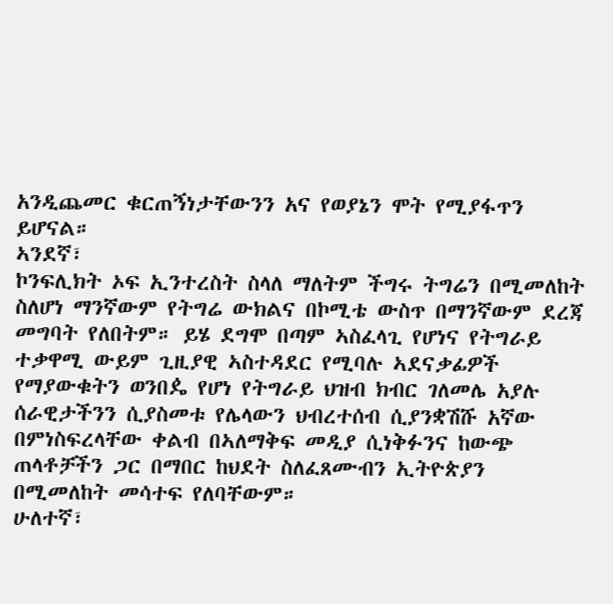አንዲጨመር ቁርጠኝነታቸውንን አና የወያኔን ሞት የሚያፋጥን ይሆናል።
ኣንደኛ፣
ኮንፍሊክት ኦፍ ኢንተረስት ስላለ ማለትም ችግሩ ትግሬን በሚመለከት ስለሆነ ማንኛውም የትግሬ ውክልና በኮሚቴ ውስጥ በማንኛውም ደረጃ መግባት የለበትም። ይሄ ደግሞ በጣም ኣስፈላጊ የሆነና የትግራይ ተቃዋሚ ውይም ጊዚያዊ ኣስተዳደር የሚባሉ ኣደናቃፊዎች የማያውቁትን ወንበዼ የሆነ የትግራይ ህዝብ ክብር ገለመሌ አያሉ ሰራዊታችንን ሲያስመቱ የሌላውን ህብረተሰብ ሲያንቋሽሹ አኛው በምነስፍረላቸው ቀልብ በኣለማቅፍ መዲያ ሲነቅፉንና ከውጭ ጠላቶቻችን ጋር በማበር ከህደት ስለፈጸሙብን ኢትዮጵያን በሚመለከት መሳተፍ የለባቸውም።
ሁለተኛ፣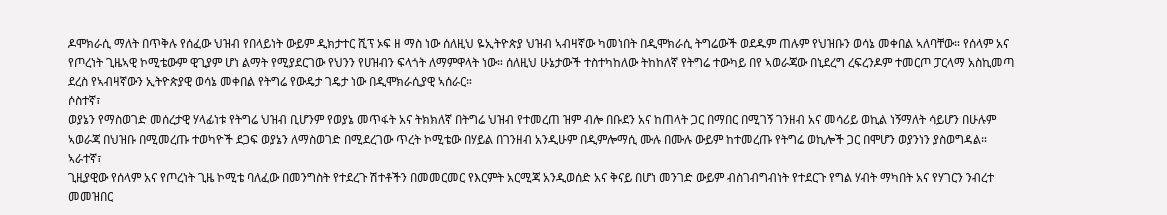ዶሞክራሲ ማለት በጥቅሉ የሰፈው ህዝብ የበላይነት ውይም ዲክታተር ሺፕ ኦፍ ዘ ማስ ነው ሰለዚህ ዬኢትዮጵያ ህዝብ ኣብዛኛው ካመነበት በዲሞክራሲ ትግሬውች ወደዱም ጠሉም የህዝቡን ወሳኔ መቀበል ኣለባቸው። የሰላም አና የጦረነት ጊዜኣዊ ኮሚቴውም ዊጊያም ሆነ ልማት የሚያደርገው የህንን የሀዝብን ፍላጎት ለማምዋላት ነው። ሰለዚህ ሁኔታውች ተስተካከለው ትከከለኛ የትግሬ ተውካይ በየ ኣወራጃው በኒደረግ ረፍረንዶም ተመርጦ ፓርላማ አስኪመጣ ደረስ የኣብዛኛውን ኢትዮጵያዊ ወሳኔ መቀበል የትግሬ የውዴታ ገዴታ ነው በዲሞክራሲያዊ ኣሰራር።
ሶስተኛ፣
ወያኔን የማስወገድ መሰረታዊ ሃላፊነቱ የትግሬ ህዝብ ቢሆንም የወያኔ መጥፋት አና ትክክለኛ በትግሬ ህዝብ የተመረጠ ዝም ብሎ በቡደን አና ከጠላት ጋር በማበር በሚገኝ ገንዘብ አና መሳሪይ ወኪል ነኝማለት ሳይሆን በሁሉም ኣወራጃ በህዝቡ በሚመረጡ ተወካዮች ደጋፍ ወያኔን ለማስወገድ በሚደረገው ጥረት ኮሚቴው በሃይል በገንዘብ አንዲሁም በዲምሎማሲ ሙሉ በሙሉ ውይም ከተመረጡ የትግሬ ወኪሎች ጋር በሞሆን ወያንነን ያስወግዳል።
ኣራተኛ፣
ጊዚያዊው የሰላም አና የጦረነት ጊዜ ኮሚቴ ባለፈው በመንግስት የተደረጉ ሽተቶችን በመመርመር የእርምት አርሚጃ አንዲወሰድ አና ቅናይ በሆነ መንገድ ውይም ብስገብግብነት የተደርጉ የግል ሃብት ማካበት አና የሃገርን ንብረተ መመዝበር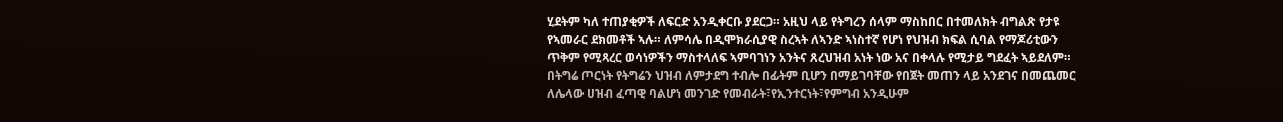ሂደትም ካለ ተጠያቂዎች ለፍርድ አንዲቀርቡ ያደርጋ። አዚህ ላይ የትግረን ሰላም ማስከበር በተመለክት ብግልጽ የታዩ የኣመራር ደክመቶች ኣሉ። ለምሳሌ በዲሞክራሲያዊ ስረኣት ለኣንድ ኣነስተኛ የሆነ የህዝብ ክፍል ሲባል የማጆሪቲውን ጥቅም የሚጻረር ወሳነዎችን ማስተላለፍ ኣምባገነን አንትና ጸረህዝብ አነት ነው አና በቀላሉ የሚታይ ግደፈት ኣይደለም። በትግሬ ጦርነት የትግሬን ህዝብ ለምታደግ ተብሎ በፊትም ቢሆን በማይገባቸው የበጀት መጠን ላይ አንደገና በመጨመር ለሌላው ሀዝብ ፈጣዊ ባልሆነ መንገድ የመብራት፣የኢንተርነት፣የምግብ አንዲሁም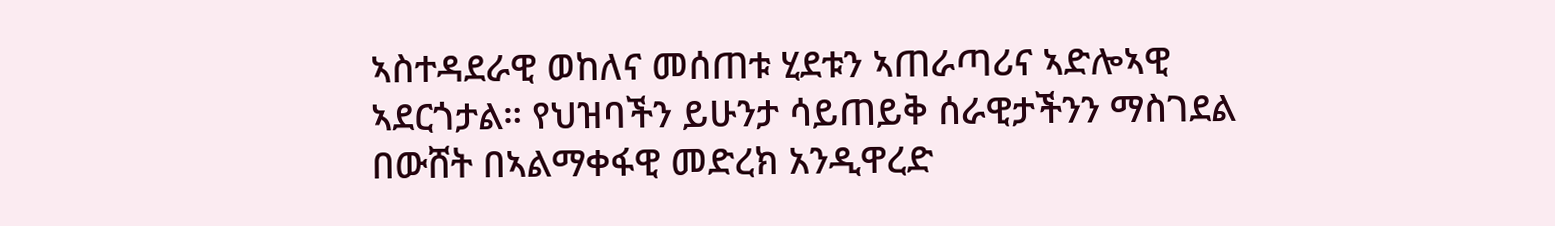ኣስተዳደራዊ ወከለና መሰጠቱ ሂደቱን ኣጠራጣሪና ኣድሎኣዊ ኣደርጎታል። የህዝባችን ይሁንታ ሳይጠይቅ ሰራዊታችንን ማስገደል በውሸት በኣልማቀፋዊ መድረክ አንዲዋረድ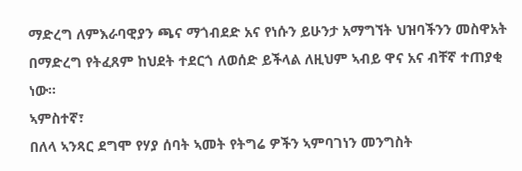ማድረግ ለምእራባዊያን ጫና ማጎብደድ አና የነሱን ይሁንታ አማግኘት ህዝባችንን መስዋአት በማድረግ የትፈጸም ከህደት ተደርጎ ለወሰድ ይችላል ለዚህም ኣብይ ዋና አና ብቸኛ ተጠያቂ ነው።
ኣምስተኛ፣
በለላ ኣንጻር ደግሞ የሃያ ሰባት ኣመት የትግሬ ዎችን ኣምባገነን መንግስት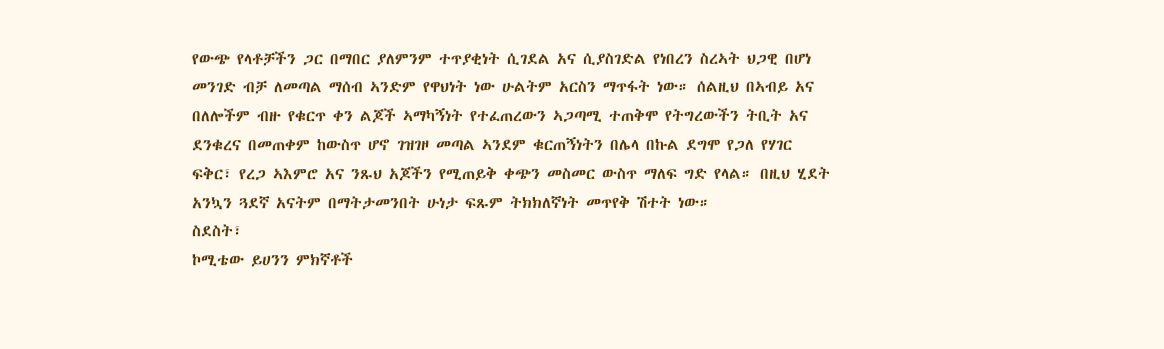የውጭ የላቶቻችን ጋር በማበር ያለምንም ተጥያቂነት ሲገደል አና ሲያስገድል የነበረን ስረኣት ህጋዊ በሆነ መንገድ ብቻ ለመጣል ማሰብ ኣንድም የዋህነት ነው ሁልትም አርስን ማጥፋት ነው። ሰልዚህ በኣብይ አና በለሎችም ብዙ የቁርጥ ቀን ልጆች ኣማካኝነት የተፈጠረውን ኣጋጣሚ ተጠቅሞ የትግረውችን ትቢት አና ደንቁረና በመጠቀም ከውስጥ ሆኖ ገዝገዞ መጣል ኣንደም ቁርጠኝነትን በሌላ በኩል ደግሞ የጋለ የሃገር ፍቅር፣ የረጋ ኣእምሮ አና ንጹህ አጆችን የሚጠይቅ ቀጭን መስመር ውስጥ ማለፍ ግድ የላል። በዚህ ሂደት አንኳን ጓደኛ አናትም በማትታመንበት ሁነታ ፍጹም ትክክለኛነት መጥየቅ ሽተት ነው።
ስደስት፣
ኮሚቴው ይሀንን ምክኛቶች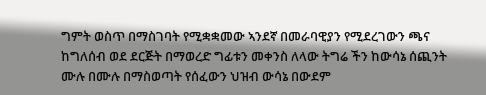ግምት ወስጥ በማስገባት የሚቋቋመው ኣንደኛ በመራባዊያን የሚደረገውን ጫና ከግለሰብ ወደ ደርጅት በማወረድ ግፊቱን መቀንስ ለላው ትግሬ ችን ከውሳኔ ሰጪንት ሙሉ በሙሉ በማስወጣት የሰፈውን ህዝብ ውሳኔ በውደም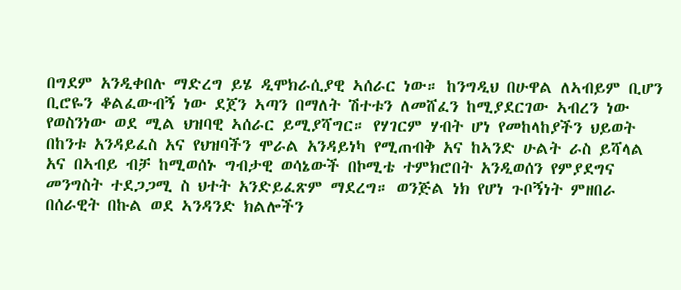በግደም አንዲቀበሉ ማድረግ ይሄ ዲሞክራሲያዊ ኣሰራር ነው። ከንግዲህ በሁዋል ለኣብይም ቢሆን ቢሮዬን ቆልፈውብኝ ነው ደጀን ኣጣን በማለት ሽተቱን ለመሸፈን ከሚያደርገው ኣብረን ነው የወስንነው ወደ ሚል ህዝባዊ ኣሰራር ይሚያሻግር። የሃገርም ሃብት ሆነ የመከላከያችን ህይወት በከንቱ አንዳይፈስ አና የህዝባችን ሞራል አንዳይነካ የሚጠብቅ አና ከኣንድ ሁልት ራስ ይሻላል አና በኣብይ ብቻ ከሚወሰኑ ግብታዊ ወሳኔውች በኮሚቴ ተምክሮበት አንዲወሰን የምያደግና መንግስት ተደጋጋሚ ስ ህተት አንድይፈጽም ማደረግ። ወንጅል ነክ የሆነ ጉቦኝነት ምዘበራ በሰራዊት በኩል ወደ ኣንዳንድ ክልሎችን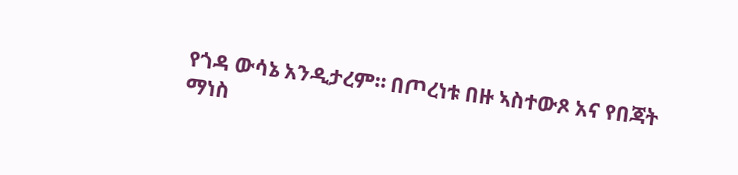የጎዳ ውሳኔ አንዲታረም። በጦረነቱ በዙ ኣስተውጾ አና የበጃት ማነስ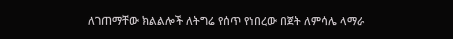ለገጠማቸው ክልልሎች ለትግሬ የሰጥ የነበረው በጀት ለምሳሌ ላማራ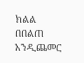ክልል በበልጠ አንዲጨመር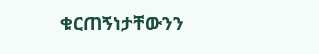ቁርጠኝነታቸውንን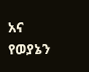አና የወያኔን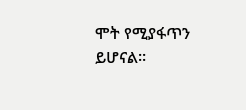ሞት የሚያፋጥን ይሆናል።